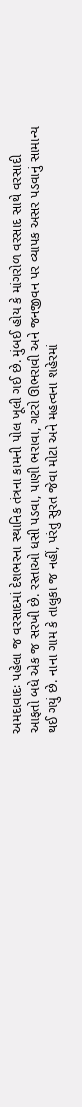અમદાવાદઃ પહેલા જ વરસાદમાં દેશભરના સ્થાનિક તંત્રના કામની પોલ ખૂલી ગઈ છે. મુંબઈ હોય કે માંગરોળ વરસાદ સાથે વરસાદી આફતો બધે એક જ સરખી છે. રસ્તાઓ ધસી પડવા, પાણી ભરાવા, ગટરો ઊભરાવી અને જનજીવન પર વ્યાપક અસર પડવાનું સામાન્ય થઈ ગયું છે. નાના ગામ કે તાલુકા જ નહીં, પરંતુ સુરત જેવા મોટા અને મહત્વના શહેરમાં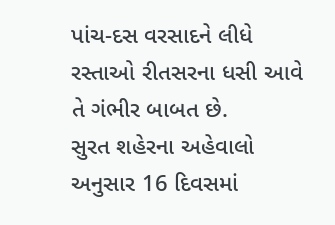પાંચ-દસ વરસાદને લીધે રસ્તાઓ રીતસરના ધસી આવે તે ગંભીર બાબત છે.
સુરત શહેરના અહેવાલો અનુસાર 16 દિવસમાં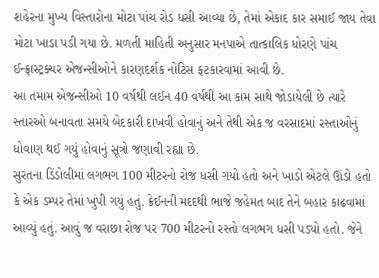શહેરના મુખ્ય વિસ્તારોના મોટા પાંચ રોડ ધસી આવ્યા છે, તેમાં એકાદ કાર સમાઈ જાય તેવા મોટા ખાડા પડી ગયા છે. મળતી માહિતી અનુસાર મનપાએ તાત્કાલિક ધોરણે પાંચ ઈન્ફ્રાસ્ટ્રક્ચર એજન્સીઓને કારણદર્શક નોટિસ ફટકારવામાં આવી છે.
આ તમામ એજન્સીઓ 10 વર્ષથી લઈન 40 વર્ષથી આ કામ સાથે જોડાયેલી છે ત્યારે સ્તારઓ બનાવતા સમયે બેદકારી દાખવી હોવાનું અને તેથી એક જ વરસાદમાં રસ્તાઓનું ધોવાણ થઈ ગયું હોવાનું સૂત્રો જણાવી રહ્યા છે.
સુરતના ડિંડોલીમાં લગભગ 100 મીટરનો રોજ ધસી ગયો હતો અને ખાડો એટલે ઊંડો હતો કે એક ડમ્પર તેમાં ખુંપી ગયું હતું. ક્રેઈનની મદદથી ભાજે જહેમત બાદ તેને બહાર કાઢવામાં આવ્યું હતું. આવું જ વરાછા રોજ પર 700 મીટરનો રસ્તો લગભગ ધસી પડ્યો હતો. જેને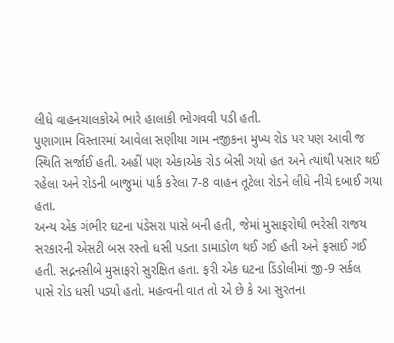લીધે વાહનચાલકોએ ભારે હાલાકી ભોગવવી પડી હતી.
પુણાગામ વિસ્તારમાં આવેલા સણીયા ગામ નજીકના મુખ્ય રોડ પર પણ આવી જ સ્થિતિ સર્જાઈ હતી. અહીં પણ એકાએક રોડ બેસી ગયો હત અને ત્યાંથી પસાર થઈ રહેલા અને રોડની બાજુમાં પાર્ક કરેલા 7-8 વાહન તૂટેલા રોડને લીધે નીચે દબાઈ ગયા હતા.
અન્ય એક ગંભીર ઘટના પંડેસરા પાસે બની હતી, જેમાં મુસાફરોથી ભરેસી રાજય સરકારની એસટી બસ રસ્તો ધસી પડતા ડામાડોળ થઈ ગઈ હતી અને ફસાઈ ગઈ હતી. સદ્નનસીબે મુસાફરો સુરક્ષિત હતા. ફરી એક ઘટના ડિંડોલીમાં જી-9 સર્કલ પાસે રોડ ધસી પડ્યો હતો. મહત્વની વાત તો એ છે કે આ સુરતના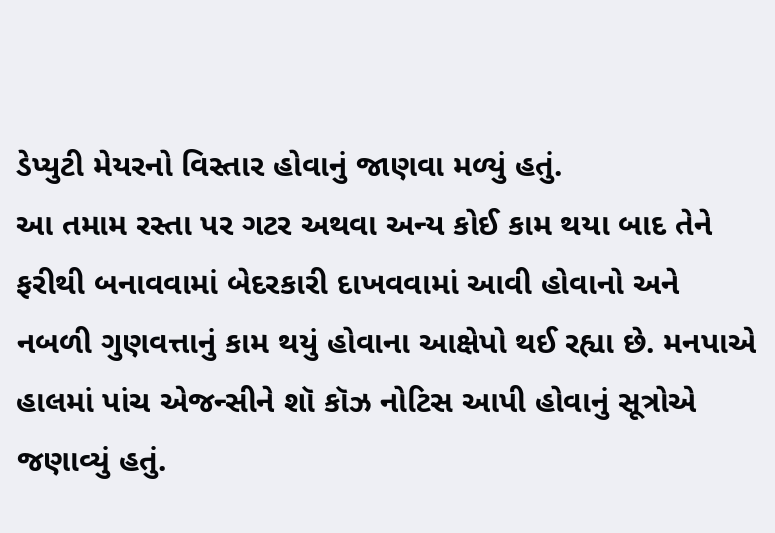ડેપ્યુટી મેયરનો વિસ્તાર હોવાનું જાણવા મળ્યું હતું.
આ તમામ રસ્તા પર ગટર અથવા અન્ય કોઈ કામ થયા બાદ તેને ફરીથી બનાવવામાં બેદરકારી દાખવવામાં આવી હોવાનો અને નબળી ગુણવત્તાનું કામ થયું હોવાના આક્ષેપો થઈ રહ્યા છે. મનપાએ હાલમાં પાંચ એજન્સીને શૉ કૉઝ નોટિસ આપી હોવાનું સૂત્રોએ જણાવ્યું હતું.